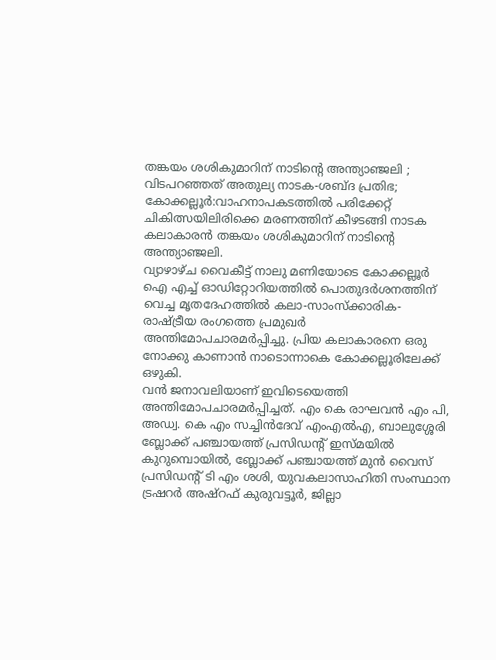തങ്കയം ശശികുമാറിന് നാടിന്റെ അന്ത്യാഞ്ജലി ;
വിടപറഞ്ഞത് അതുല്യ നാടക-ശബ്ദ പ്രതിഭ;
കോക്കല്ലൂർ:വാഹനാപകടത്തിൽ പരിക്കേറ്റ് ചികിത്സയിലിരിക്കെ മരണത്തിന് കീഴടങ്ങി നാടക കലാകാരൻ തങ്കയം ശശികുമാറിന് നാടിന്റെ അന്ത്യാഞ്ജലി.
വ്യാഴാഴ്ച വൈകീട്ട് നാലു മണിയോടെ കോക്കല്ലൂർ ഐ എച്ച് ഓഡിറ്റോറിയത്തിൽ പൊതുദർശനത്തിന് വെച്ച മൃതദേഹത്തിൽ കലാ-സാംസ്ക്കാരിക- രാഷ്ട്രീയ രംഗത്തെ പ്രമുഖർ അന്തിമോപചാരമർപ്പിച്ചു. പ്രിയ കലാകാരനെ ഒരു നോക്കു കാണാൻ നാടൊന്നാകെ കോക്കല്ലൂരിലേക്ക് ഒഴുകി.
വൻ ജനാവലിയാണ് ഇവിടെയെത്തി അന്തിമോപചാരമർപ്പിച്ചത്. എം കെ രാഘവൻ എം പി, അഡ്വ. കെ എം സച്ചിൻദേവ് എംഎൽഎ, ബാലുശ്ശേരി ബ്ലോക്ക് പഞ്ചായത്ത് പ്രസിഡന്റ് ഇസ്മയിൽ കുറുമ്പൊയിൽ, ബ്ലോക്ക് പഞ്ചായത്ത് മുൻ വൈസ് പ്രസിഡന്റ് ടി എം ശശി, യുവകലാസാഹിതി സംസ്ഥാന ട്രഷറർ അഷ്റഫ് കുരുവട്ടൂർ, ജില്ലാ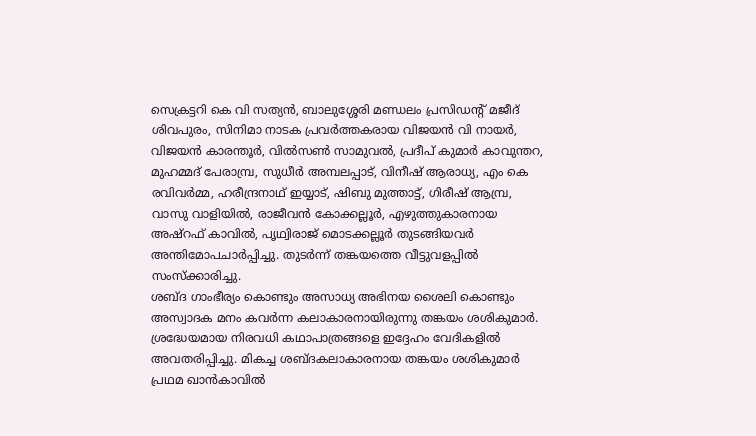സെക്രട്ടറി കെ വി സത്യൻ, ബാലുശ്ശേരി മണ്ഡലം പ്രസിഡന്റ് മജീദ് ശിവപുരം, സിനിമാ നാടക പ്രവർത്തകരായ വിജയൻ വി നായർ, വിജയൻ കാരന്തൂർ, വിൽസൺ സാമുവൽ, പ്രദീപ് കുമാർ കാവുന്തറ, മുഹമ്മദ് പേരാമ്പ്ര, സുധീർ അമ്പലപ്പാട്, വിനീഷ് ആരാധ്യ, എം കെ രവിവർമ്മ, ഹരീന്ദ്രനാഥ് ഇയ്യാട്, ഷിബു മുത്താട്ട്, ഗിരീഷ് ആമ്പ്ര, വാസു വാളിയിൽ, രാജീവൻ കോക്കല്ലൂർ, എഴുത്തുകാരനായ അഷ്റഫ് കാവിൽ, പൃഥ്വിരാജ് മൊടക്കല്ലൂർ തുടങ്ങിയവർ അന്തിമോപചാർപ്പിച്ചു. തുടർന്ന് തങ്കയത്തെ വീട്ടുവളപ്പിൽ സംസ്ക്കാരിച്ചു.
ശബ്ദ ഗാംഭീര്യം കൊണ്ടും അസാധ്യ അഭിനയ ശൈലി കൊണ്ടും അസ്വാദക മനം കവർന്ന കലാകാരനായിരുന്നു തങ്കയം ശശികുമാർ. ശ്രദ്ധേയമായ നിരവധി കഥാപാത്രങ്ങളെ ഇദ്ദേഹം വേദികളിൽ അവതരിപ്പിച്ചു. മികച്ച ശബ്ദകലാകാരനായ തങ്കയം ശശികുമാർ പ്രഥമ ഖാൻകാവിൽ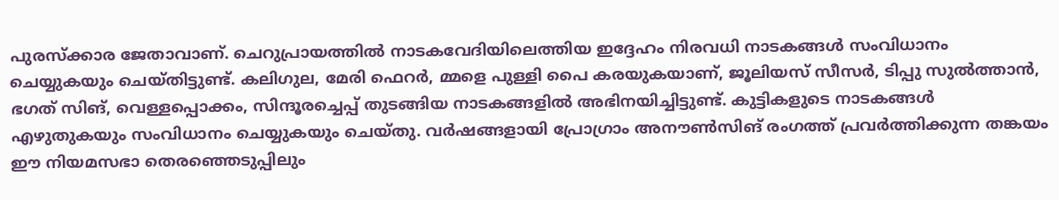പുരസ്ക്കാര ജേതാവാണ്. ചെറുപ്രായത്തിൽ നാടകവേദിയിലെത്തിയ ഇദ്ദേഹം നിരവധി നാടകങ്ങൾ സംവിധാനം ചെയ്യുകയും ചെയ്തിട്ടുണ്ട്. കലിഗുല, മേരി ഫെറർ, മ്മളെ പുള്ളി പൈ കരയുകയാണ്, ജൂലിയസ് സീസർ, ടിപ്പു സുൽത്താൻ, ഭഗത് സിങ്, വെള്ളപ്പൊക്കം, സിന്ദൂരച്ചെപ്പ് തുടങ്ങിയ നാടകങ്ങളിൽ അഭിനയിച്ചിട്ടുണ്ട്. കുട്ടികളുടെ നാടകങ്ങൾ എഴുതുകയും സംവിധാനം ചെയ്യുകയും ചെയ്തു. വർഷങ്ങളായി പ്രോഗ്രാം അനൗൺസിങ് രംഗത്ത് പ്രവർത്തിക്കുന്ന തങ്കയം ഈ നിയമസഭാ തെരഞ്ഞെടുപ്പിലും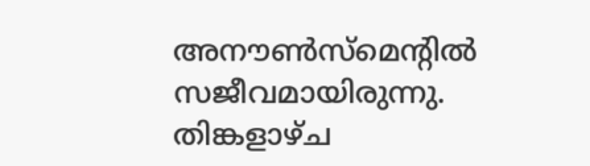അനൗൺസ്മെന്റിൽ സജീവമായിരുന്നു. തിങ്കളാഴ്ച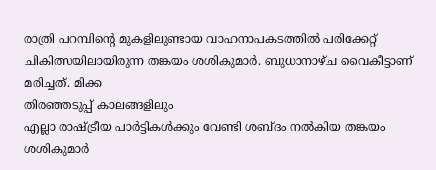രാത്രി പറമ്പിൻ്റെ മുകളിലുണ്ടായ വാഹനാപകടത്തിൽ പരിക്കേറ്റ് ചികിത്സയിലായിരുന്ന തങ്കയം ശശികുമാർ. ബുധാനാഴ്ച വൈകീട്ടാണ് മരിച്ചത്. മിക്ക
തിരഞ്ഞടുപ്പ് കാലങ്ങളിലും
എല്ലാ രാഷ്ട്രീയ പാർട്ടികൾക്കും വേണ്ടി ശബ്ദം നൽകിയ തങ്കയം ശശികുമാർ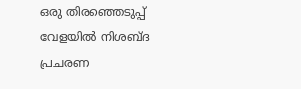ഒരു തിരഞ്ഞെടുപ്പ് വേളയിൽ നിശബ്ദ പ്രചരണ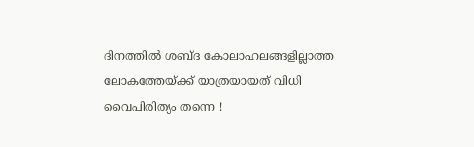ദിനത്തിൽ ശബ്ദ കോലാഹലങ്ങളില്ലാത്ത ലോകത്തേയ്ക്ക് യാത്രയായത് വിധി വൈപിരിത്യം തന്നെ !